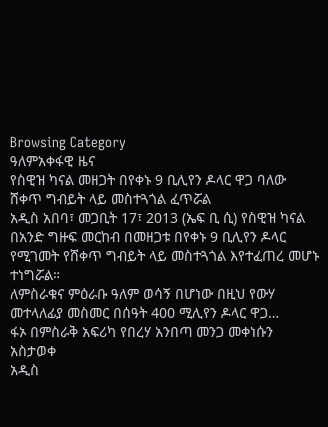Browsing Category
ዓለምአቀፋዊ ዜና
የስዊዝ ካናል መዘጋት በየቀኑ 9 ቢሊየን ዶላር ዋጋ ባለው ሸቀጥ ግብይት ላይ መስተጓጎል ፈጥሯል
አዲስ አበባ፣ መጋቢት 17፣ 2013 (ኤፍ ቢ ሲ) የስዊዝ ካናል በአንድ ግዙፍ መርከብ በመዘጋቱ በየቀኑ 9 ቢሊየን ዶላር የሚገመት የሸቀጥ ግብይት ላይ መስተጓጎል እየተፈጠረ መሆኑ ተነግሯል።
ለምስራቁና ምዕራቡ ዓለም ወሳኝ በሆነው በዚህ የውሃ መተላለፊያ መስመር በሰዓት 400 ሚሊየን ዶላር ዋጋ…
ፋኦ በምስራቅ አፍሪካ የበረሃ አንበጣ መንጋ መቀነሱን አስታወቀ
አዲስ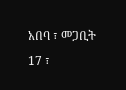አበባ ፣ መጋቢት 17 ፣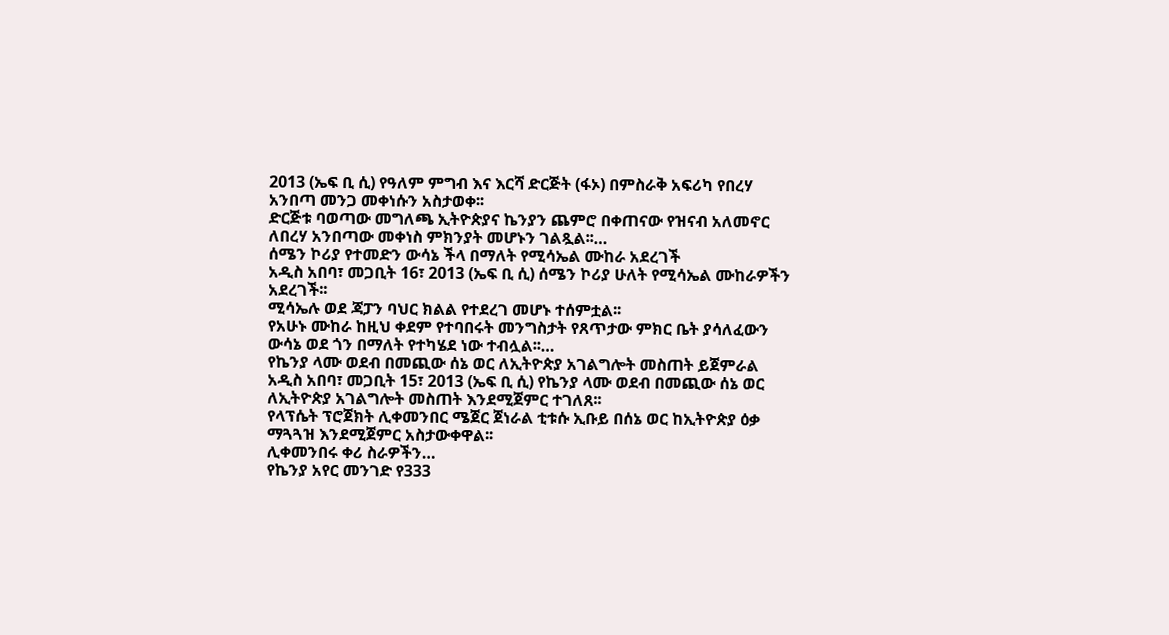2013 (ኤፍ ቢ ሲ) የዓለም ምግብ እና እርሻ ድርጅት (ፋኦ) በምስራቅ አፍሪካ የበረሃ አንበጣ መንጋ መቀነሱን አስታወቀ፡፡
ድርጅቱ ባወጣው መግለጫ ኢትዮጵያና ኬንያን ጨምሮ በቀጠናው የዝናብ አለመኖር ለበረሃ አንበጣው መቀነስ ምክንያት መሆኑን ገልጿል፡፡…
ሰሜን ኮሪያ የተመድን ውሳኔ ችላ በማለት የሚሳኤል ሙከራ አደረገች
አዲስ አበባ፣ መጋቢት 16፣ 2013 (ኤፍ ቢ ሲ) ሰሜን ኮሪያ ሁለት የሚሳኤል ሙከራዎችን አደረገች፡፡
ሚሳኤሉ ወደ ጃፓን ባህር ክልል የተደረገ መሆኑ ተሰምቷል፡፡
የአሁኑ ሙከራ ከዚህ ቀደም የተባበሩት መንግስታት የጸጥታው ምክር ቤት ያሳለፈውን ውሳኔ ወደ ጎን በማለት የተካሄደ ነው ተብሏል፡፡…
የኬንያ ላሙ ወደብ በመጪው ሰኔ ወር ለኢትዮጵያ አገልግሎት መስጠት ይጀምራል
አዲስ አበባ፣ መጋቢት 15፣ 2013 (ኤፍ ቢ ሲ) የኬንያ ላሙ ወደብ በመጪው ሰኔ ወር ለኢትዮጵያ አገልግሎት መስጠት እንደሚጀምር ተገለጸ፡፡
የላፕሴት ፕሮጀክት ሊቀመንበር ሜጀር ጀነራል ቲቱሱ ኢቡይ በሰኔ ወር ከኢትዮጵያ ዕቃ ማጓጓዝ እንደሚጀምር አስታውቀዋል፡፡
ሊቀመንበሩ ቀሪ ስራዎችን…
የኬንያ አየር መንገድ የ333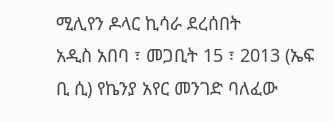ሚሊየን ዶላር ኪሳራ ደረሰበት
አዲስ አበባ ፣ መጋቢት 15 ፣ 2013 (ኤፍ ቢ ሲ) የኬንያ አየር መንገድ ባለፈው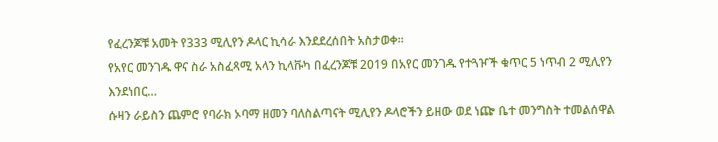የፈረንጆቹ አመት የ333 ሚሊየን ዶላር ኪሳራ እንደደረሰበት አስታወቀ፡፡
የአየር መንገዱ ዋና ስራ አስፈጻሚ አላን ኪላቩካ በፈረንጆቹ 2019 በአየር መንገዱ የተጓዦች ቁጥር 5 ነጥብ 2 ሚሊየን እንደነበር…
ሱዛን ራይስን ጨምሮ የባራክ ኦባማ ዘመን ባለስልጣናት ሚሊየን ዶላሮችን ይዘው ወደ ነጬ ቤተ መንግስት ተመልሰዋል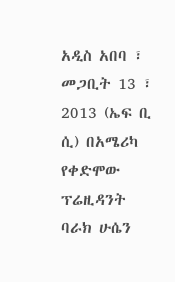አዲስ አበባ ፣ መጋቢት 13 ፣ 2013 (ኤፍ ቢ ሲ) በአሜሪካ የቀድሞው ፕሬዚዳንት ባራክ ሁሴን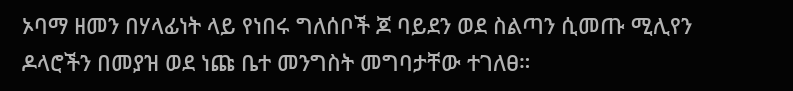ኦባማ ዘመን በሃላፊነት ላይ የነበሩ ግለሰቦች ጆ ባይደን ወደ ስልጣን ሲመጡ ሚሊየን ዶላሮችን በመያዝ ወደ ነጩ ቤተ መንግስት መግባታቸው ተገለፀ።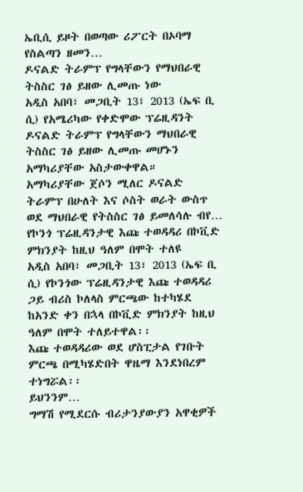ኤቢሲ ይዞት በወጣው ሪፖርት በኦባማ የስልጣን ዘመን…
ዶናልድ ትራምፕ የግላቸውን የማህበራዊ ትስስር ገፅ ይዘው ሊመጡ ነው
አዲስ አበባ፣ መጋቢት 13፣ 2013 (ኤፍ ቢ ሲ) የአሜሪካው የቀድሞው ፕሬዚዳንት ዶናልድ ትራምፕ የግላቸውን ማህበራዊ ትስስር ገፅ ይዘው ሊመጡ መሆኑን አማካሪያቸው አስታውቀዋል።
አማካሪያቸው ጀሶን ሚለር ዶናልድ ትራምፕ በሁለት እና ሶስት ወራት ውስጥ ወደ ማህበራዊ የትስስር ገፅ ይመለሳሉ ብየ…
የኮንጎ ፕሬዚዳንታዊ እጩ ተወዳዳሪ በኮቪድ ምክንያት ከዚህ ዓለም በሞት ተለዩ
አዲስ አበባ፣ መጋቢት 13፣ 2013 (ኤፍ ቢ ሲ) የኮንጎው ፕሬዚዳንታዊ እጩ ተወዳዳሪ ጋይ ብሪስ ኮለላስ ምርጫው ከተካሄደ ከአንድ ቀን በኋላ በኮቪድ ምክንያት ከዚህ ዓለም በሞት ተለይተዋል፡፡
እጩ ተወዳዳሪው ወደ ሆስፒታል የገቡት ምርጫ በሚካሄድበት ዋዜማ እንደነበረም ተነግሯል፡፡
ይህንንም…
ግማሽ የሚደርሱ ብሪታንያውያን አዋቂዎች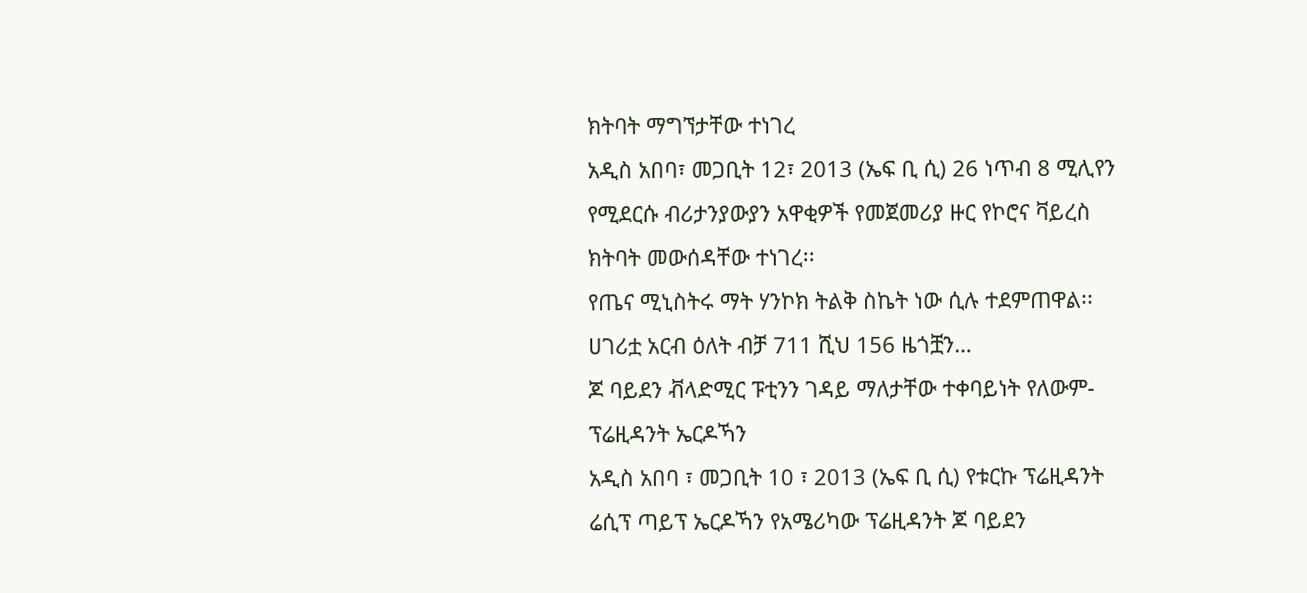ክትባት ማግኘታቸው ተነገረ
አዲስ አበባ፣ መጋቢት 12፣ 2013 (ኤፍ ቢ ሲ) 26 ነጥብ 8 ሚሊየን የሚደርሱ ብሪታንያውያን አዋቂዎች የመጀመሪያ ዙር የኮሮና ቫይረስ ክትባት መውሰዳቸው ተነገረ፡፡
የጤና ሚኒስትሩ ማት ሃንኮክ ትልቅ ስኬት ነው ሲሉ ተደምጠዋል፡፡
ሀገሪቷ አርብ ዕለት ብቻ 711 ሺህ 156 ዜጎቿን…
ጆ ባይደን ቭላድሚር ፑቲንን ገዳይ ማለታቸው ተቀባይነት የለውም- ፕሬዚዳንት ኤርዶኻን
አዲስ አበባ ፣ መጋቢት 10 ፣ 2013 (ኤፍ ቢ ሲ) የቱርኩ ፕሬዚዳንት ሬሲፕ ጣይፕ ኤርዶኻን የአሜሪካው ፕሬዚዳንት ጆ ባይደን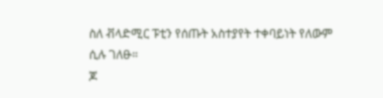ስለ ቭላድሚር ፑቲን የሰጡት አስተያየት ተቀባይነት የለውም ሲሉ ገለፁ።
ጆ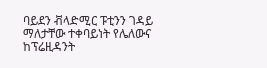ባይደን ቭላድሚር ፑቲንን ገዳይ ማለታቸው ተቀባይነት የሌለውና ከፕሬዚዳንት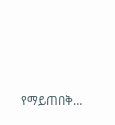የማይጠበቅ…